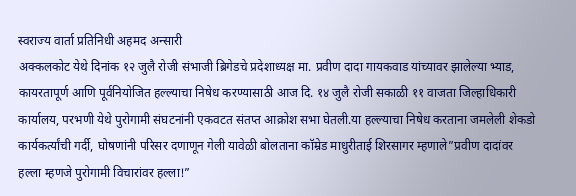स्वराज्य वार्ता प्रतिनिधी अहमद अन्सारी
अक्कलकोट येथे दिनांक १२ जुलै रोजी संभाजी ब्रिगेडचे प्रदेशाध्यक्ष मा. प्रवीण दादा गायकवाड यांच्यावर झालेल्या भ्याड, कायरतापूर्ण आणि पूर्वनियोजित हल्ल्याचा निषेध करण्यासाठी आज दि. १४ जुलै रोजी सकाळी ११ वाजता जिल्हाधिकारी कार्यालय, परभणी येथे पुरोगामी संघटनांनी एकवटत संतप्त आक्रोश सभा घेतली.या हल्ल्याचा निषेध करताना जमलेली शेकडो कार्यकर्त्यांची गर्दी, घोषणांनी परिसर दणाणून गेली यावेळी बोलताना कॉम्रेड माधुरीताई शिरसागर म्हणाले”प्रवीण दादांवर हल्ला म्हणजे पुरोगामी विचारांवर हल्ला!”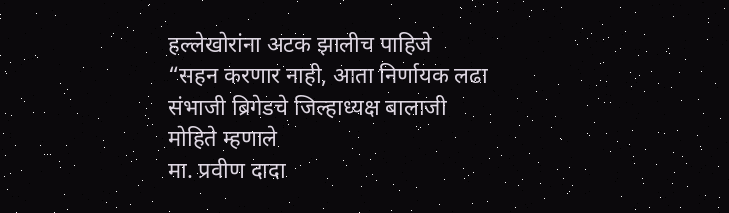हल्लेखोरांना अटक झालीच पाहिजे
“सहन करणार नाही, आता निर्णायक लढा संभाजी ब्रिगेडचे जिल्हाध्यक्ष बालाजी मोहिते म्हणाले
मा. प्रवीण दादा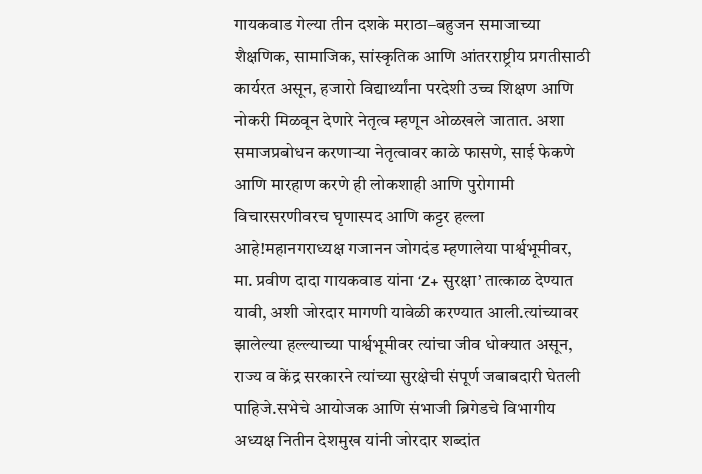गायकवाड गेल्या तीन दशके मराठा–बहुजन समाजाच्या शैक्षणिक, सामाजिक, सांस्कृतिक आणि आंतरराष्ट्रीय प्रगतीसाठी कार्यरत असून, हजारो विद्यार्थ्यांना परदेशी उच्च शिक्षण आणि नोकरी मिळवून देणारे नेतृत्व म्हणून ओळखले जातात. अशा समाजप्रबोधन करणाऱ्या नेतृत्वावर काळे फासणे, साई फेकणे आणि मारहाण करणे ही लोकशाही आणि पुरोगामी विचारसरणीवरच घृणास्पद आणि कट्टर हल्ला आहे!महानगराध्यक्ष गजानन जोगदंड म्हणालेया पार्श्वभूमीवर, मा. प्रवीण दादा गायकवाड यांना ‘Z+ सुरक्षा’ तात्काळ देण्यात यावी, अशी जोरदार मागणी यावेळी करण्यात आली.त्यांच्यावर झालेल्या हल्ल्याच्या पार्श्वभूमीवर त्यांचा जीव धोक्यात असून, राज्य व केंद्र सरकारने त्यांच्या सुरक्षेची संपूर्ण जबाबदारी घेतली पाहिजे.सभेचे आयोजक आणि संभाजी ब्रिगेडचे विभागीय अध्यक्ष नितीन देशमुख यांनी जोरदार शब्दांत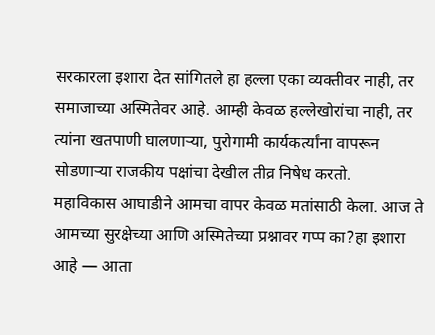सरकारला इशारा देत सांगितले हा हल्ला एका व्यक्तीवर नाही, तर समाजाच्या अस्मितेवर आहे. आम्ही केवळ हल्लेखोरांचा नाही, तर त्यांना खतपाणी घालणाऱ्या, पुरोगामी कार्यकर्त्यांना वापरून सोडणाऱ्या राजकीय पक्षांचा देखील तीव्र निषेध करतो.
महाविकास आघाडीने आमचा वापर केवळ मतांसाठी केला. आज ते आमच्या सुरक्षेच्या आणि अस्मितेच्या प्रश्नावर गप्प का?हा इशारा आहे — आता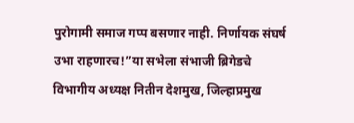पुरोगामी समाज गप्प बसणार नाही. निर्णायक संघर्ष उभा राहणारच!”या सभेला संभाजी ब्रिगेडचे विभागीय अध्यक्ष नितीन देशमुख, जिल्हाप्रमुख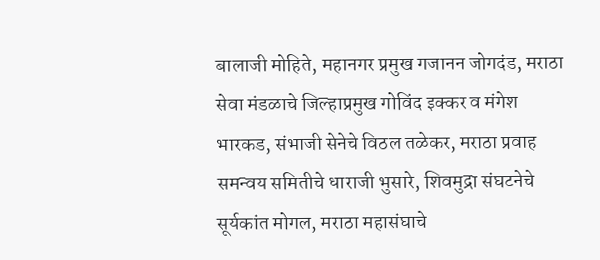बालाजी मोहिते, महानगर प्रमुख गजानन जोगदंड, मराठा सेवा मंडळाचे जिल्हाप्रमुख गोविंद इक्कर व मंगेश भारकड, संभाजी सेनेचे विठल तळेकर, मराठा प्रवाह समन्वय समितीचे धाराजी भुसारे, शिवमुद्रा संघटनेचे सूर्यकांत मोगल, मराठा महासंघाचे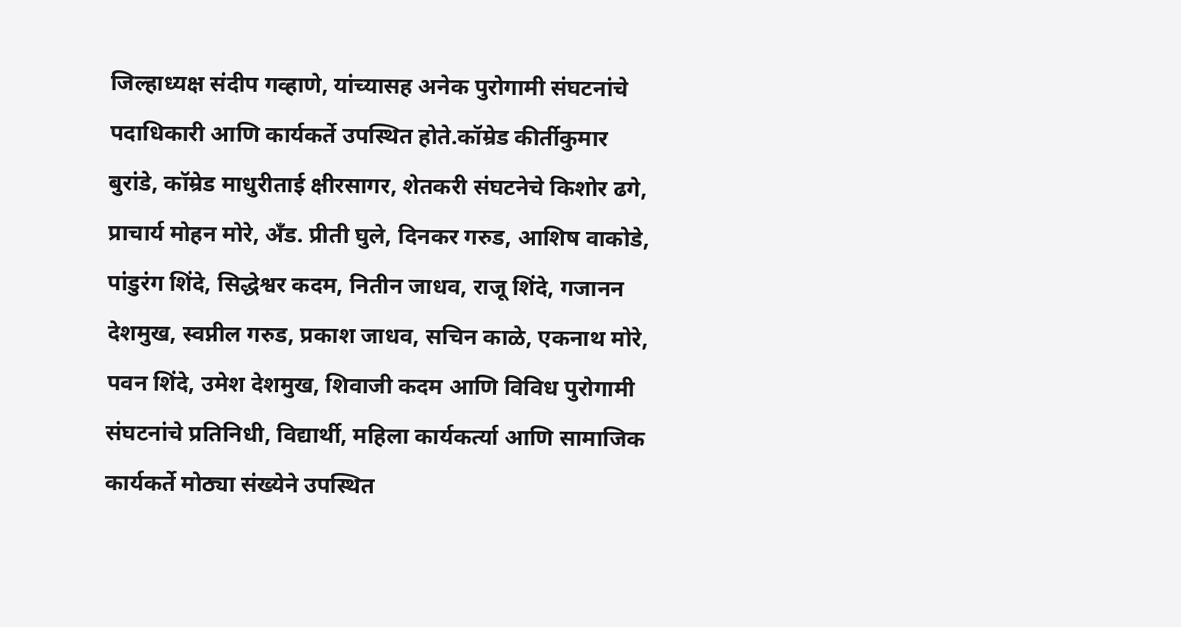जिल्हाध्यक्ष संदीप गव्हाणे, यांच्यासह अनेक पुरोगामी संघटनांचे पदाधिकारी आणि कार्यकर्ते उपस्थित होते.कॉम्रेड कीर्तीकुमार बुरांडे, कॉम्रेड माधुरीताई क्षीरसागर, शेतकरी संघटनेचे किशोर ढगे, प्राचार्य मोहन मोरे, अँड. प्रीती घुले, दिनकर गरुड, आशिष वाकोडे, पांडुरंग शिंदे, सिद्धेश्वर कदम, नितीन जाधव, राजू शिंदे, गजानन देशमुख, स्वप्नील गरुड, प्रकाश जाधव, सचिन काळे, एकनाथ मोरे, पवन शिंदे, उमेश देशमुख, शिवाजी कदम आणि विविध पुरोगामी संघटनांचे प्रतिनिधी, विद्यार्थी, महिला कार्यकर्त्या आणि सामाजिक कार्यकर्ते मोठ्या संख्येने उपस्थित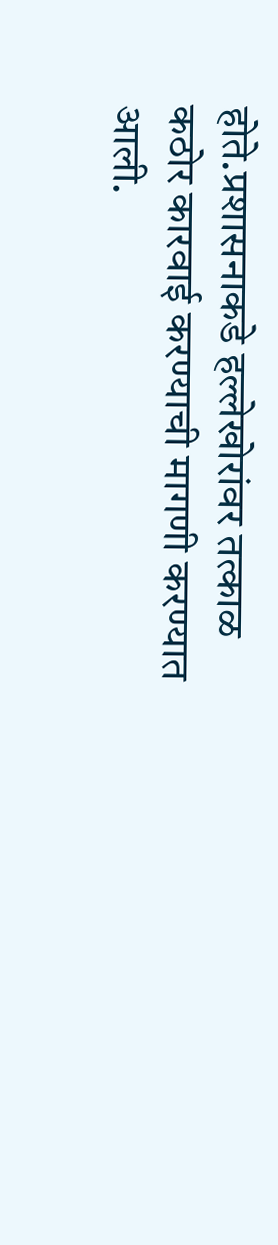होते.प्रशासनाकडे हल्लेखोरांवर तत्काळ कठोर कारवाई करण्याची मागणी करण्यात आली.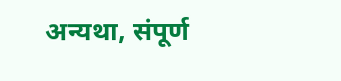अन्यथा, संपूर्ण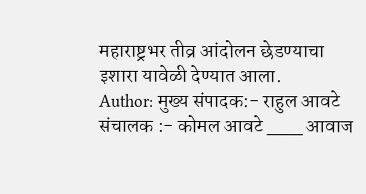महाराष्ट्रभर तीव्र आंदोलन छेडण्याचा इशारा यावेळी देण्यात आला.
Author: मुख्य संपादक:- राहुल आवटे
संचालक :- कोमल आवटे ___ आवाज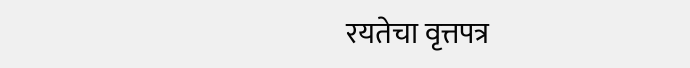रयतेचा वृत्तपत्र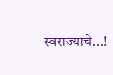स्वराज्याचे...!